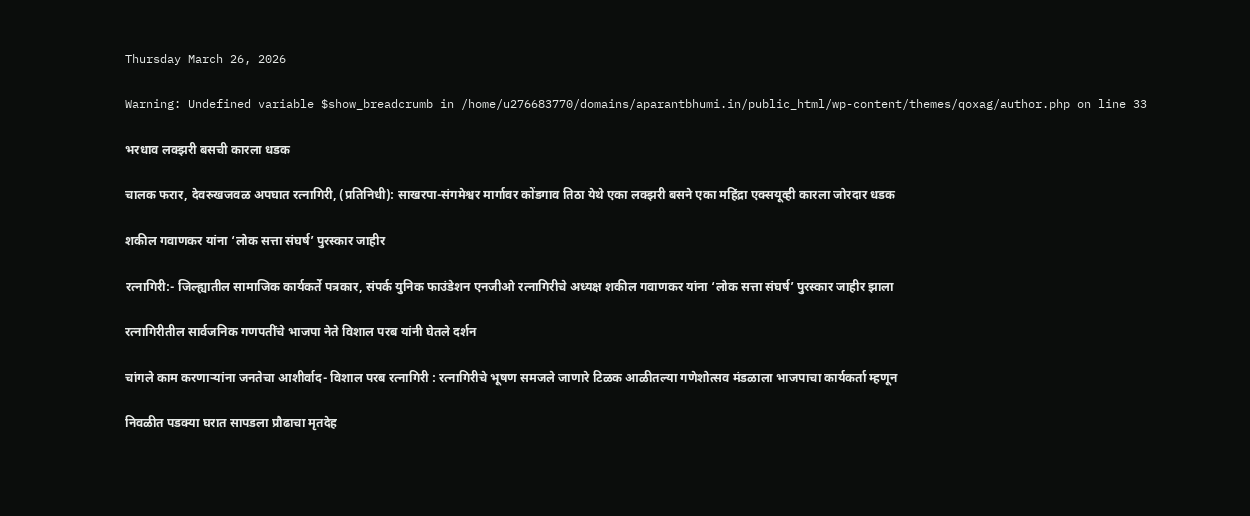Thursday March 26, 2026

Warning: Undefined variable $show_breadcrumb in /home/u276683770/domains/aparantbhumi.in/public_html/wp-content/themes/qoxag/author.php on line 33

भरधाव लक्झरी बसची कारला धडक

चालक फरार, देवरुखजवळ अपघात रत्नागिरी, (प्रतिनिधी): साखरपा-संगमेश्वर मार्गावर कोंडगाव तिठा येथे एका लक्झरी बसने एका महिंद्रा एक्सयूव्ही कारला जोरदार धडक

शकील गवाणकर यांना ‘लोक सत्ता संघर्ष’ पुरस्कार जाहीर

रत्नागिरी:- जिल्ह्यातील सामाजिक कार्यकर्ते पत्रकार, संपर्क युनिक फाउंडेशन एनजीओ रत्नागिरीचे अध्यक्ष शकील गवाणकर यांना ‘लोक सत्ता संघर्ष’ पुरस्कार जाहीर झाला

रत्नागिरीतील सार्वजनिक गणपतींचे भाजपा नेते विशाल परब यांनी घेतले दर्शन

चांगले काम करणाऱ्यांना जनतेचा आशीर्वाद- विशाल परब रत्नागिरी : रत्नागिरीचे भूषण समजले जाणारे टिळक आळीतल्या गणेशोत्सव मंडळाला भाजपाचा कार्यकर्ता म्हणून

निवळीत पडक्या घरात सापडला प्रौढाचा मृतदेह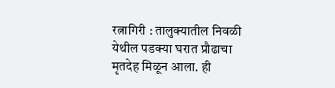रत्नागिरी : तालुक्यातील निवळी येथील पडक्या घरात प्रौढाचा मृतदेह मिळून आला. ही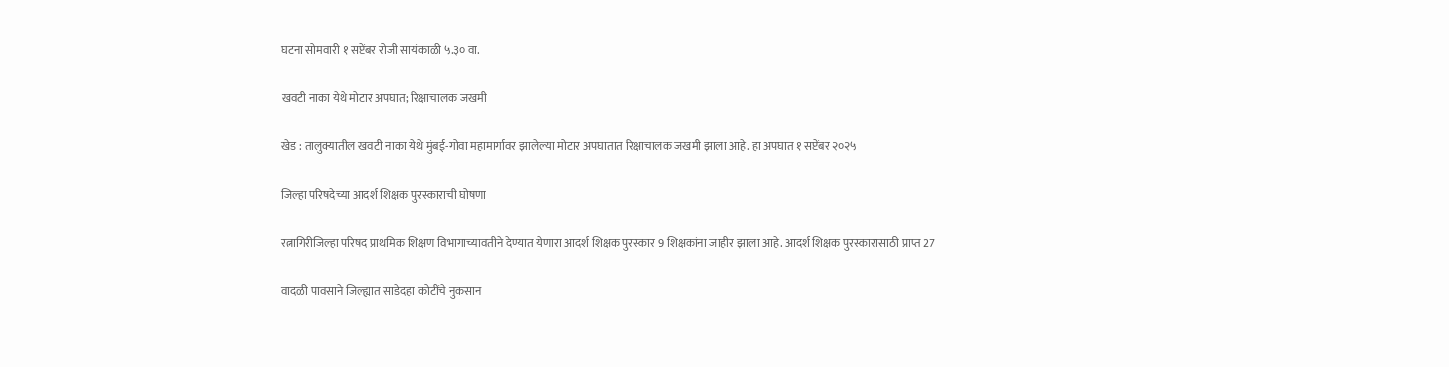घटना सोमवारी १ सप्टेंबर रोजी सायंकाळी ५.३० वा.

खवटी नाका येथे मोटार अपघात; रिक्षाचालक जखमी

खेड : तालुक्यातील खवटी नाका येथे मुंबई-गोवा महामार्गावर झालेल्या मोटार अपघातात रिक्षाचालक जखमी झाला आहे. हा अपघात १ सप्टेंबर २०२५

जिल्हा परिषदेच्या आदर्श शिक्षक पुरस्काराची घोषणा

रत्नागिरीजिल्हा परिषद प्राथमिक शिक्षण विभागाच्यावतीने देण्यात येणारा आदर्श शिक्षक पुरस्कार 9 शिक्षकांना जाहीर झाला आहे. आदर्श शिक्षक पुरस्कारासाठी प्राप्त 27

वादळी पावसाने जिल्ह्यात साडेदहा कोटींचे नुकसान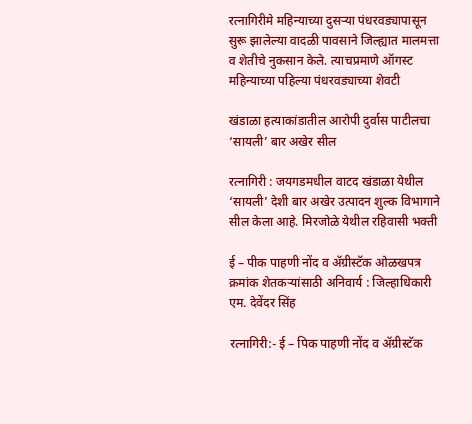रत्नागिरीमे महिन्याच्या दुसऱ्या पंधरवड्यापासून सुरू झालेल्या वादळी पावसाने जिल्ह्यात मालमत्ता व शेतीचे नुकसान केले. त्याचप्रमाणे ऑगस्ट महिन्याच्या पहिल्या पंधरवड्याच्या शेवटी

खंडाळा हत्याकांडातील आरोपी दुर्वास पाटीलचा ‘सायली’ बार अखेर सील

रत्नागिरी : जयगडमधील वाटद खंडाळा येथील ‘सायली’ देशी बार अखेर उत्पादन शुल्क विभागाने सील केला आहे. मिरजोळे येथील रहिवासी भक्ती

ई – पीक पाहणी नोंद व ॲग्रीस्टॅक ओळखपत्र क्रमांक शेतकऱ्यांसाठी अनिवार्य : जिल्हाधिकारी एम. देवेंदर सिंह

रत्नागिरी:- ई – पिक पाहणी नोंद व ॲग्रीस्टॅक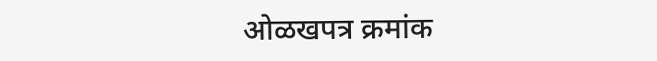ओळखपत्र क्रमांक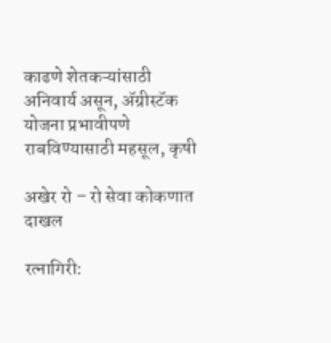काढणे शेतकऱ्यांसाठी अनिवार्य असून, ॲग्रीस्टॅक योजना प्रभावीपणे राबविण्यासाठी महसूल, कृषी

अखेर रो – रो सेवा कोकणात दाखल

रत्नागिरी: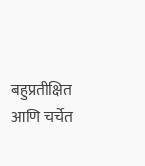बहुप्रतीक्षित आणि चर्चेत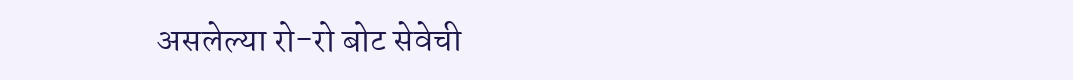असलेल्या रो-रो बोट सेवेची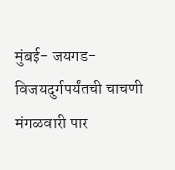मुंबई- जयगड- विजयदुर्गपर्यंतची चाचणी मंगळवारी पार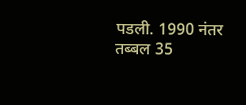पडली. 1990 नंतर तब्बल 35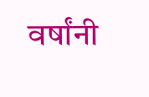वर्षांनी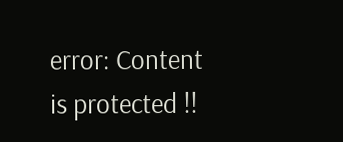error: Content is protected !!